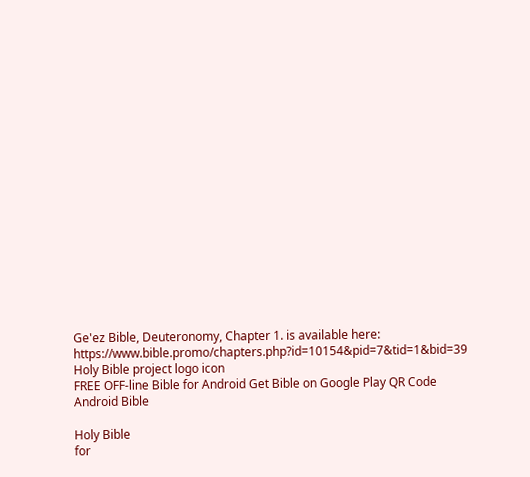Ge'ez Bible, Deuteronomy, Chapter 1. is available here: https://www.bible.promo/chapters.php?id=10154&pid=7&tid=1&bid=39
Holy Bible project logo icon
FREE OFF-line Bible for Android Get Bible on Google Play QR Code Android Bible

Holy Bible
for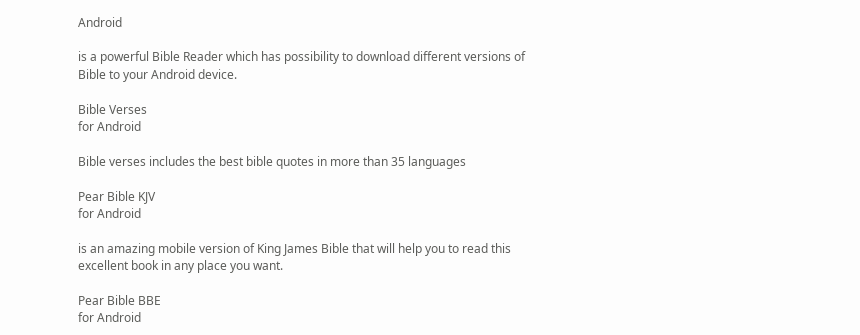Android

is a powerful Bible Reader which has possibility to download different versions of Bible to your Android device.

Bible Verses
for Android

Bible verses includes the best bible quotes in more than 35 languages

Pear Bible KJV
for Android

is an amazing mobile version of King James Bible that will help you to read this excellent book in any place you want.

Pear Bible BBE
for Android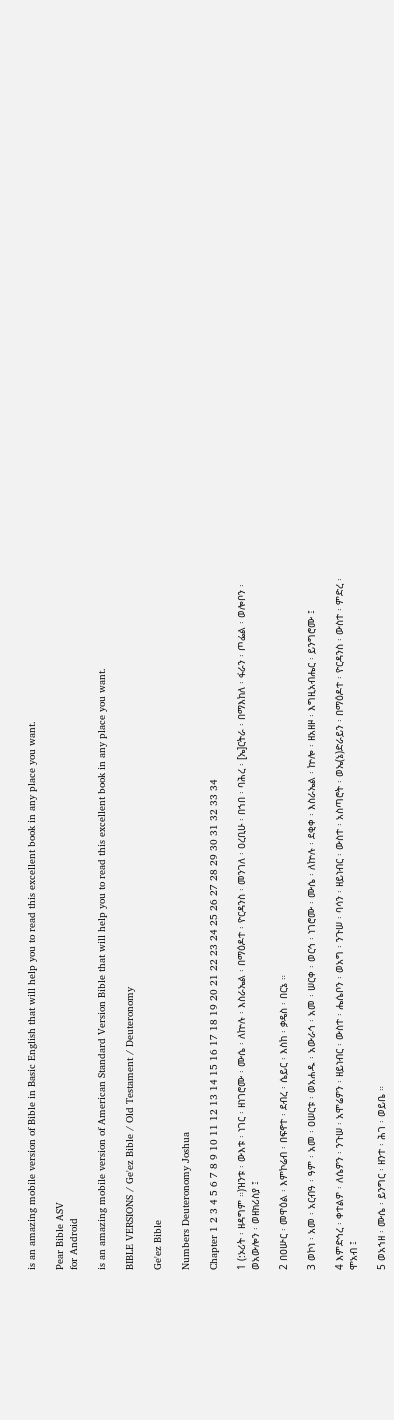is an amazing mobile version of Bible in Basic English that will help you to read this excellent book in any place you want.

Pear Bible ASV
for Android

is an amazing mobile version of American Standard Version Bible that will help you to read this excellent book in any place you want.

BIBLE VERSIONS / Ge'ez Bible / Old Testament / Deuteronomy

Ge'ez Bible

Numbers Deuteronomy Joshua

Chapter 1 2 3 4 5 6 7 8 9 10 11 12 13 14 15 16 17 18 19 20 21 22 23 24 25 26 27 28 29 30 31 32 33 34

1 (:ኦሪት ፡ ዘዳግም ።)ዝንቱ ፡ ውእቱ ፡ ነገር ፡ ዘነገሮሙ ፡ ሙሴ ፡ ለኵሉ ፡ እስራኤል ፡ በማዕዶተ ፡ ዮርዳንስ ፡ መንገለ ፡ ዐረቢሁ ፡ በኀበ ፡ ባሕረ ፡ [ኤ]ርትራ ፡ በማእከለ ፡ ፋራን ፡ ጦፌል ፡ ወሎቦን ፡ ወአውሎን ፡ ወዘክሪስያ ፤

2 በዐሡር ፡ መዋዕል ፡ እምኮሬብ ፡ በፍኖተ ፡ ደብረ ፡ ሴይር ፡ እስከ ፡ ቃዴስ ፡ በርኔ ።

3 ወኮነ ፡ አመ ፡ አርብዓ ፡ ዓም ፡ አመ ፡ ዐሠርቱ ፡ ወአሐዱ ፡ አውራኅ ፡ አመ ፡ ሠርቀ ፡ ወርኅ ፡ ነገሮሙ ፡ ሙሴ ፡ ለኵሉ ፡ ደቂቀ ፡ እስራኤል ፡ ኵሎ ፡ ዘአዘዞ ፡ እግዚአብሔር ፡ ይንግሮሙ ፤

4 እምድኅረ ፡ ቀተልዎ ፡ ለሴዎን ፡ ንጉሠ ፡ አሞሬዎን ፡ ዘይነብር ፡ ውስተ ፡ ሔሴቦን ፡ ወአግ ፡ ንጉሠ ፡ ባሳን ፡ ዘይነብር ፡ ውስተ ፡ አስጣሮት ፡ ወኤ(ኔ)ድራይን ፡ በማዕዶተ ፡ ዮርዳንስ ፡ ውስተ ፡ ምድረ ፡ ሞአብ ፤

5 ወአኀዘ ፡ ሙሴ ፡ ይንግር ፡ ዘንተ ፡ ሕገ ፡ ወይቤ ።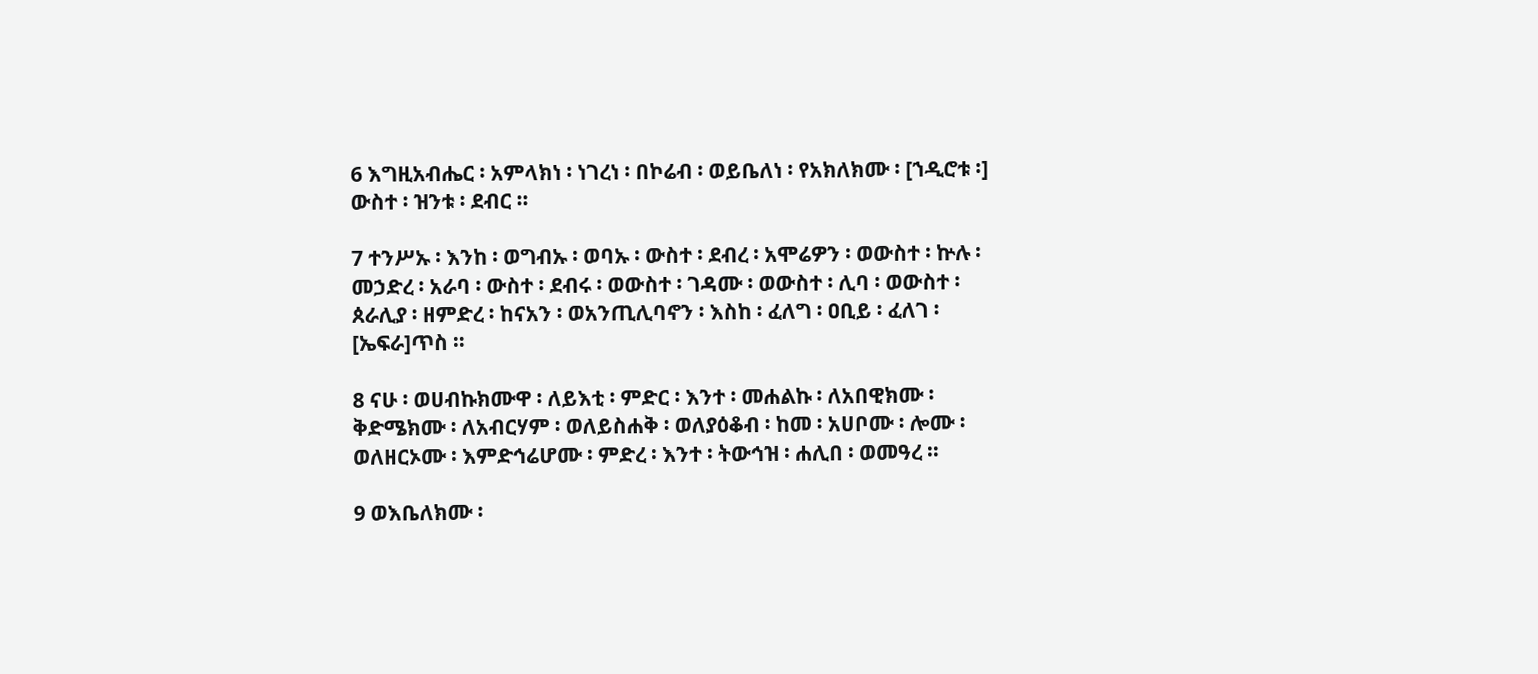6 እግዚአብሔር ፡ አምላክነ ፡ ነገረነ ፡ በኮሬብ ፡ ወይቤለነ ፡ የአክለክሙ ፡ [ኀዲሮቱ ፡] ውስተ ፡ ዝንቱ ፡ ደብር ።

7 ተንሥኡ ፡ እንከ ፡ ወግብኡ ፡ ወባኡ ፡ ውስተ ፡ ደብረ ፡ አሞሬዎን ፡ ወውስተ ፡ ኵሉ ፡ መኃድረ ፡ አራባ ፡ ውስተ ፡ ደብሩ ፡ ወውስተ ፡ ገዳሙ ፡ ወውስተ ፡ ሊባ ፡ ወውስተ ፡ ጰራሊያ ፡ ዘምድረ ፡ ከናአን ፡ ወአንጢሊባኖን ፡ እስከ ፡ ፈለግ ፡ ዐቢይ ፡ ፈለገ ፡ [ኤፍራ]ጥስ ።

8 ናሁ ፡ ወሀብኩክሙዋ ፡ ለይእቲ ፡ ምድር ፡ እንተ ፡ መሐልኩ ፡ ለአበዊክሙ ፡ ቅድሜክሙ ፡ ለአብርሃም ፡ ወለይስሐቅ ፡ ወለያዕቆብ ፡ ከመ ፡ አሀቦሙ ፡ ሎሙ ፡ ወለዘርኦሙ ፡ እምድኅሬሆሙ ፡ ምድረ ፡ እንተ ፡ ትውኅዝ ፡ ሐሊበ ፡ ወመዓረ ።

9 ወእቤለክሙ ፡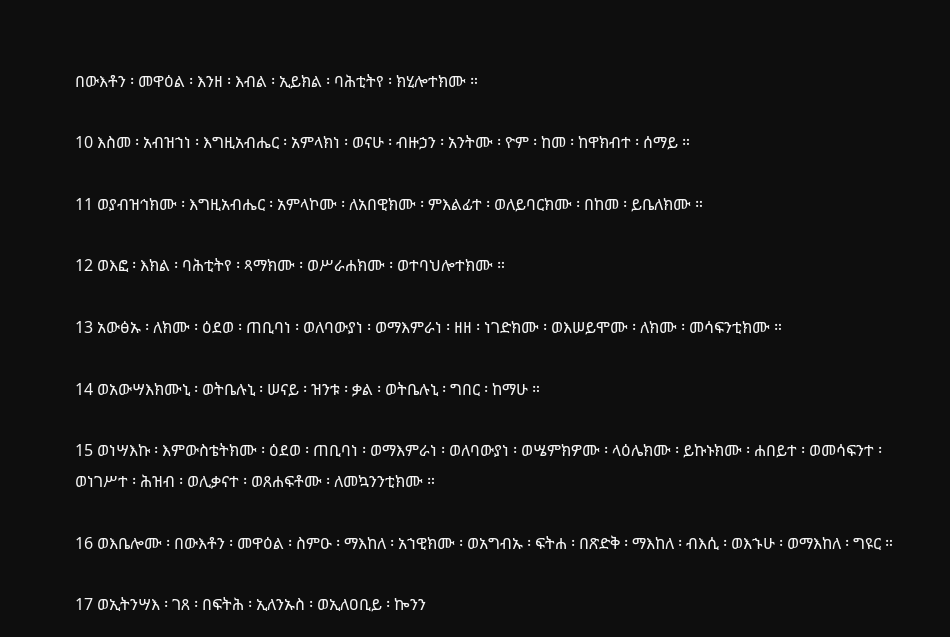በውእቶን ፡ መዋዕል ፡ እንዘ ፡ እብል ፡ ኢይክል ፡ ባሕቲትየ ፡ ክሂሎተክሙ ።

10 እስመ ፡ አብዝኀነ ፡ እግዚአብሔር ፡ አምላክነ ፡ ወናሁ ፡ ብዙኃን ፡ አንትሙ ፡ ዮም ፡ ከመ ፡ ከዋክብተ ፡ ሰማይ ።

11 ወያብዝኅክሙ ፡ እግዚአብሔር ፡ አምላኮሙ ፡ ለአበዊክሙ ፡ ምእልፊተ ፡ ወለይባርክሙ ፡ በከመ ፡ ይቤለክሙ ።

12 ወእፎ ፡ እክል ፡ ባሕቲትየ ፡ ጻማክሙ ፡ ወሥራሐክሙ ፡ ወተባህሎተክሙ ።

13 አውፅኡ ፡ ለክሙ ፡ ዕደወ ፡ ጠቢባነ ፡ ወለባውያነ ፡ ወማእምራነ ፡ ዘዘ ፡ ነገድክሙ ፡ ወእሠይሞሙ ፡ ለክሙ ፡ መሳፍንቲክሙ ።

14 ወአውሣእክሙኒ ፡ ወትቤሉኒ ፡ ሠናይ ፡ ዝንቱ ፡ ቃል ፡ ወትቤሉኒ ፡ ግበር ፡ ከማሁ ።

15 ወነሣእኩ ፡ እምውስቴትክሙ ፡ ዕደወ ፡ ጠቢባነ ፡ ወማእምራነ ፡ ወለባውያነ ፡ ወሤምክዎሙ ፡ ላዕሌክሙ ፡ ይኩኑክሙ ፡ ሐበይተ ፡ ወመሳፍንተ ፡ ወነገሥተ ፡ ሕዝብ ፡ ወሊቃናተ ፡ ወጸሐፍቶሙ ፡ ለመኳንንቲክሙ ።

16 ወእቤሎሙ ፡ በውእቶን ፡ መዋዕል ፡ ስምዑ ፡ ማእከለ ፡ አኀዊክሙ ፡ ወአግብኡ ፡ ፍትሐ ፡ በጽድቅ ፡ ማእከለ ፡ ብእሲ ፡ ወእኁሁ ፡ ወማእከለ ፡ ግዩር ።

17 ወኢትንሣእ ፡ ገጸ ፡ በፍትሕ ፡ ኢለንኡስ ፡ ወኢለዐቢይ ፡ ኰንን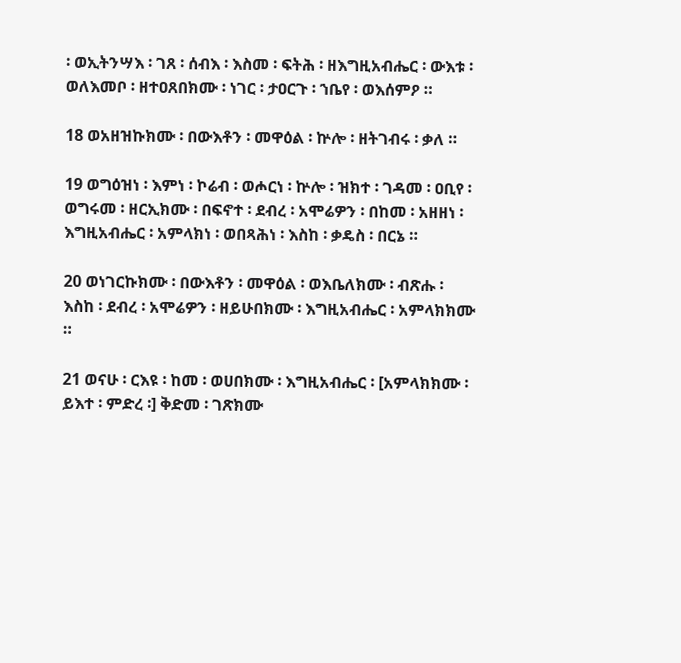፡ ወኢትንሣእ ፡ ገጸ ፡ ሰብእ ፡ እስመ ፡ ፍትሕ ፡ ዘእግዚአብሔር ፡ ውእቱ ፡ ወለእመቦ ፡ ዘተዐጸበክሙ ፡ ነገር ፡ ታዐርጉ ፡ ኀቤየ ፡ ወእሰምዖ ።

18 ወአዘዝኩክሙ ፡ በውእቶን ፡ መዋዕል ፡ ኵሎ ፡ ዘትገብሩ ፡ ቃለ ።

19 ወግዕዝነ ፡ እምነ ፡ ኮሬብ ፡ ወሖርነ ፡ ኵሎ ፡ ዝክተ ፡ ገዳመ ፡ ዐቢየ ፡ ወግሩመ ፡ ዘርኢክሙ ፡ በፍኖተ ፡ ደብረ ፡ አሞሬዎን ፡ በከመ ፡ አዘዘነ ፡ እግዚአብሔር ፡ አምላክነ ፡ ወበጻሕነ ፡ እስከ ፡ ቃዴስ ፡ በርኔ ።

20 ወነገርኩክሙ ፡ በውእቶን ፡ መዋዕል ፡ ወእቤለክሙ ፡ ብጽሑ ፡ እስከ ፡ ደብረ ፡ አሞሬዎን ፡ ዘይሁበክሙ ፡ እግዚአብሔር ፡ አምላክክሙ ።

21 ወናሁ ፡ ርእዩ ፡ ከመ ፡ ወሀበክሙ ፡ እግዚአብሔር ፡ [አምላክክሙ ፡ ይእተ ፡ ምድረ ፡] ቅድመ ፡ ገጽክሙ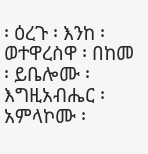፡ ዕረጉ ፡ እንከ ፡ ወተዋረስዋ ፡ በከመ ፡ ይቤሎሙ ፡ እግዚአብሔር ፡ አምላኮሙ ፡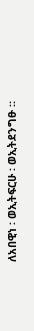ለአበዊነ ፡ ወኢትፍርሁ ፡ ወኢትደንግፁ ።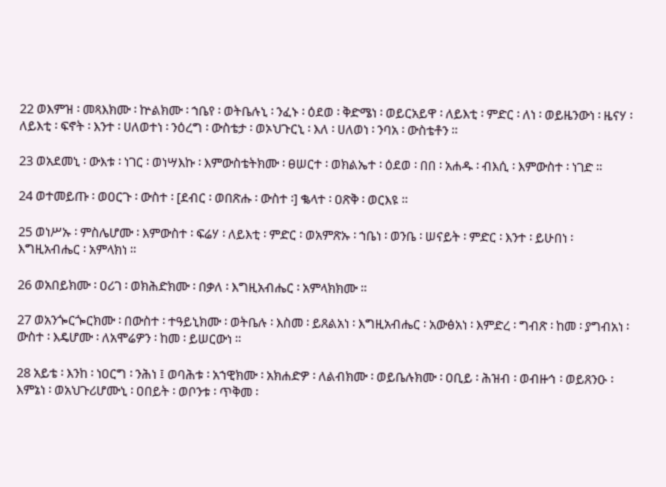22 ወእምዝ ፡ መጻእክሙ ፡ ኵልክሙ ፡ ኀቤየ ፡ ወትቤሉኒ ፡ ንፈኑ ፡ ዕደወ ፡ ቅድሜነ ፡ ወይርአይዋ ፡ ለይእቲ ፡ ምድር ፡ ለነ ፡ ወይዜንውነ ፡ ዜናሃ ፡ ለይእቲ ፡ ፍኖት ፡ እንተ ፡ ሀለወተነ ፡ ንዕረግ ፡ ውስቴታ ፡ ወኦህጉርኒ ፡ እለ ፡ ሀለወነ ፡ ንባአ ፡ ውስቴቶን ።

23 ወአደመኒ ፡ ውእቱ ፡ ነገር ፡ ወነሣእኩ ፡ እምውስቴትክሙ ፡ ፀሠርተ ፡ ወክልኤተ ፡ ዕደወ ፡ በበ ፡ አሐዱ ፡ ብእሲ ፡ እምውስተ ፡ ነገድ ።

24 ወተመይጡ ፡ ወዐርጉ ፡ ውስተ ፡ [ደብር ፡ ወበጽሑ ፡ ውስተ ፡] ቈላተ ፡ ዐጽቅ ፡ ወርእዩ ።

25 ወነሥኡ ፡ ምስሌሆሙ ፡ እምውስተ ፡ ፍሬሃ ፡ ለይእቲ ፡ ምድር ፡ ወአምጽኡ ፡ ኀቤነ ፡ ወንቤ ፡ ሠናይት ፡ ምድር ፡ እንተ ፡ ይሁበነ ፡ እግዚአብሔር ፡ አምላክነ ።

26 ወአበይክሙ ፡ ዐሪገ ፡ ወክሕድክሙ ፡ በቃለ ፡ እግዚአብሔር ፡ አምላክክሙ ።

27 ወአንጐርጐርክሙ ፡ በውስተ ፡ ተዓይኒክሙ ፡ ወትቤሉ ፡ እስመ ፡ ይጸልአነ ፡ እግዚአብሔር ፡ አውፅአነ ፡ እምድረ ፡ ግብጽ ፡ ከመ ፡ ያግብአነ ፡ ውስተ ፡ እዴሆሙ ፡ ለአሞሬዎን ፡ ከመ ፡ ይሠርውነ ።

28 አይቴ ፡ እንከ ፡ ነዐርግ ፡ ንሕነ ፤ ወባሕቱ ፡ አኀዊክሙ ፡ አክሐድዎ ፡ ለልብክሙ ፡ ወይቤሉክሙ ፡ ዐቢይ ፡ ሕዝብ ፡ ወብዙኅ ፡ ወይጸንዑ ፡ እምኔነ ፡ ወአህጉሪሆሙኒ ፡ ዐበይት ፡ ወቦንቱ ፡ ጥቅመ ፡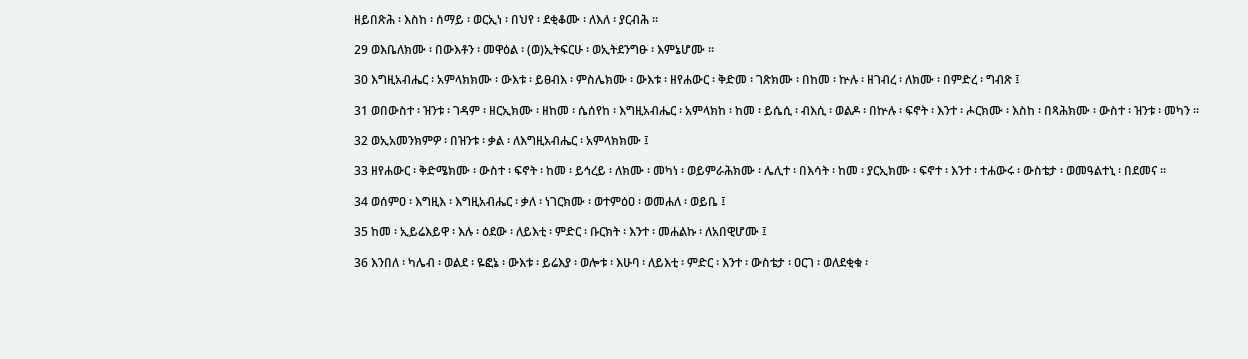ዘይበጽሕ ፡ እስከ ፡ ሰማይ ፡ ወርኢነ ፡ በህየ ፡ ደቂቆሙ ፡ ለእለ ፡ ያርብሕ ።

29 ወእቤለክሙ ፡ በውእቶን ፡ መዋዕል ፡ (ወ)ኢትፍርሁ ፡ ወኢትደንግፁ ፡ እምኔሆሙ ።

30 እግዚአብሔር ፡ አምላክክሙ ፡ ውእቱ ፡ ይፀብእ ፡ ምስሌክሙ ፡ ውእቱ ፡ ዘየሐውር ፡ ቅድመ ፡ ገጽክሙ ፡ በከመ ፡ ኵሉ ፡ ዘገብረ ፡ ለክሙ ፡ በምድረ ፡ ግብጽ ፤

31 ወበውስተ ፡ ዝንቱ ፡ ገዳም ፡ ዘርኢክሙ ፡ ዘከመ ፡ ሴሰየከ ፡ እግዚአብሔር ፡ አምላክከ ፡ ከመ ፡ ይሴሲ ፡ ብእሲ ፡ ወልዶ ፡ በኵሉ ፡ ፍኖት ፡ እንተ ፡ ሖርክሙ ፡ እስከ ፡ በጻሕክሙ ፡ ውስተ ፡ ዝንቱ ፡ መካን ።

32 ወኢአመንክምዎ ፡ በዝንቱ ፡ ቃል ፡ ለእግዚአብሔር ፡ አምላክክሙ ፤

33 ዘየሐውር ፡ ቅድሜክሙ ፡ ውስተ ፡ ፍኖት ፡ ከመ ፡ ይኅረይ ፡ ለክሙ ፡ መካነ ፡ ወይምራሕክሙ ፡ ሌሊተ ፡ በእሳት ፡ ከመ ፡ ያርኢክሙ ፡ ፍኖተ ፡ እንተ ፡ ተሐውሩ ፡ ውስቴታ ፡ ወመዓልተኒ ፡ በደመና ።

34 ወሰምዐ ፡ እግዚእ ፡ እግዚአብሔር ፡ ቃለ ፡ ነገርክሙ ፡ ወተምዕዐ ፡ ወመሐለ ፡ ወይቤ ፤

35 ከመ ፡ ኢይሬእይዋ ፡ እሉ ፡ ዕደው ፡ ለይእቲ ፡ ምድር ፡ ቡርክት ፡ እንተ ፡ መሐልኩ ፡ ለአበዊሆሙ ፤

36 እንበለ ፡ ካሌብ ፡ ወልደ ፡ ዬፎኔ ፡ ውእቱ ፡ ይሬእያ ፡ ወሎቱ ፡ እሁባ ፡ ለይእቲ ፡ ምድር ፡ እንተ ፡ ውስቴታ ፡ ዐርገ ፡ ወለደቂቁ ፡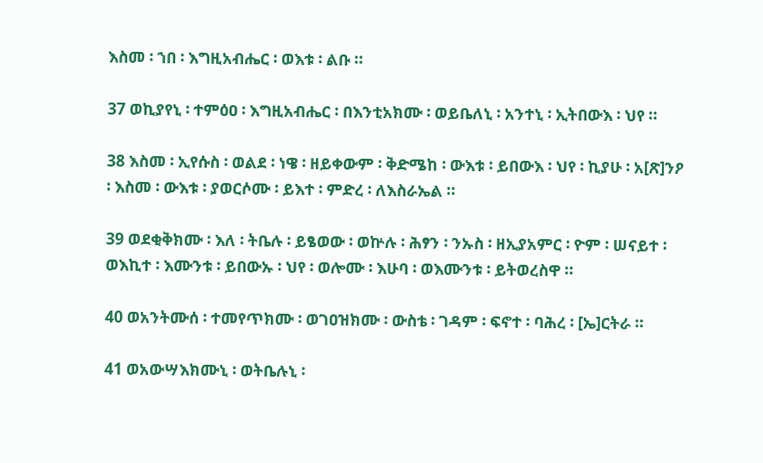እስመ ፡ ኀበ ፡ እግዚአብሔር ፡ ወእቱ ፡ ልቡ ።

37 ወኪያየኒ ፡ ተምዕዐ ፡ እግዚአብሔር ፡ በእንቲአክሙ ፡ ወይቤለኒ ፡ አንተኒ ፡ ኢትበውእ ፡ ህየ ።

38 እስመ ፡ ኢየሱስ ፡ ወልደ ፡ ነዌ ፡ ዘይቀውም ፡ ቅድሜከ ፡ ውእቱ ፡ ይበውእ ፡ ህየ ፡ ኪያሁ ፡ አ[ጽ]ንዖ ፡ እስመ ፡ ውእቱ ፡ ያወርሶሙ ፡ ይእተ ፡ ምድረ ፡ ለእስራኤል ።

39 ወደቂቅክሙ ፡ እለ ፡ ትቤሉ ፡ ይፄወው ፡ ወኵሉ ፡ ሕፃን ፡ ንኡስ ፡ ዘኢያአምር ፡ ዮም ፡ ሠናይተ ፡ ወእኪተ ፡ እሙንቱ ፡ ይበውኡ ፡ ህየ ፡ ወሎሙ ፡ እሁባ ፡ ወእሙንቱ ፡ ይትወረስዋ ።

40 ወአንትሙሰ ፡ ተመየጥክሙ ፡ ወገዐዝክሙ ፡ ውስቴ ፡ ገዳም ፡ ፍኖተ ፡ ባሕረ ፡ [ኤ]ርትራ ።

41 ወአውሣእክሙኒ ፡ ወትቤሉኒ ፡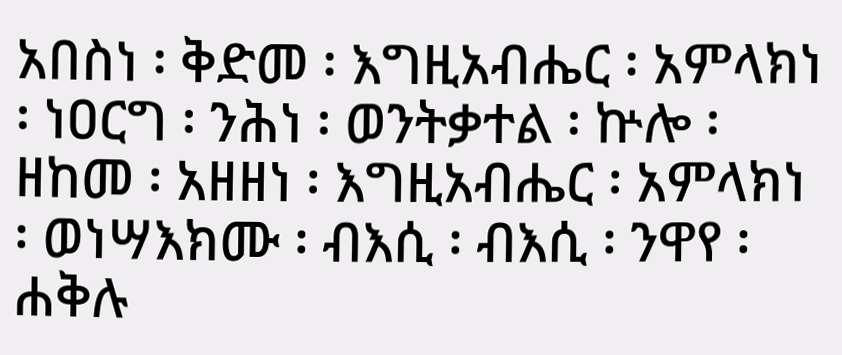አበስነ ፡ ቅድመ ፡ እግዚአብሔር ፡ አምላክነ ፡ ነዐርግ ፡ ንሕነ ፡ ወንትቃተል ፡ ኵሎ ፡ ዘከመ ፡ አዘዘነ ፡ እግዚአብሔር ፡ አምላክነ ፡ ወነሣእክሙ ፡ ብእሲ ፡ ብእሲ ፡ ንዋየ ፡ ሐቅሉ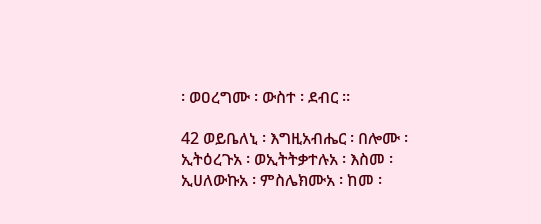፡ ወዐረግሙ ፡ ውስተ ፡ ደብር ።

42 ወይቤለኒ ፡ እግዚአብሔር ፡ በሎሙ ፡ ኢትዕረጉአ ፡ ወኢትትቃተሉአ ፡ እስመ ፡ ኢሀለውኩአ ፡ ምስሌክሙአ ፡ ከመ ፡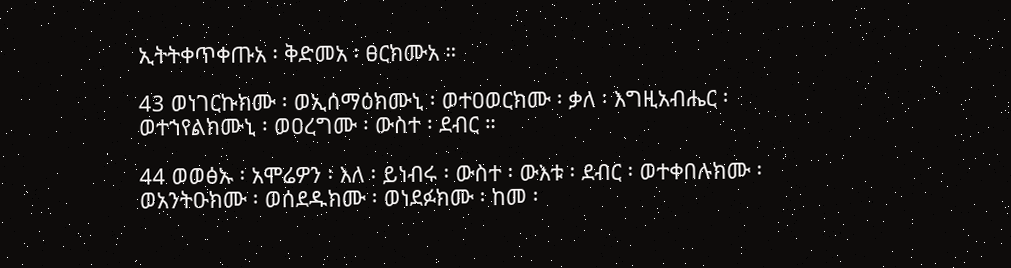ኢትትቀጥቀጡአ ፡ ቅድመአ ፡ ፀርክሙአ ።

43 ወነገርኩክሙ ፡ ወኢሰማዕክሙኒ ፡ ወተዐወርክሙ ፡ ቃለ ፡ እግዚአብሔር ፡ ወተኀየልክሙኒ ፡ ወዐረግሙ ፡ ውስተ ፡ ደብር ።

44 ወወፅኡ ፡ አሞሬዎን ፡ እለ ፡ ይነብሩ ፡ ውስተ ፡ ውእቱ ፡ ደብር ፡ ወተቀበሉክሙ ፡ ወአንትዑክሙ ፡ ወሰደዱክሙ ፡ ወነደፉክሙ ፡ ከመ ፡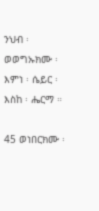ንህብ ፡ ወወግኡክሙ ፡ እምነ ፡ ሴይር ፡ እስከ ፡ ሔርማ ።

45 ወነበርክሙ ፡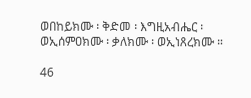ወበከይክሙ ፡ ቅድመ ፡ እግዚአብሔር ፡ ወኢሰምዐክሙ ፡ ቃለክሙ ፡ ወኢነጸረክሙ ።

46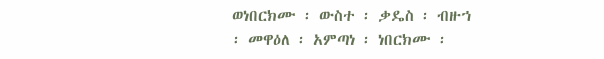ወነበርክሙ ፡ ውስተ ፡ ቃዴስ ፡ ብዙኀ ፡ መዋዕለ ፡ አምጣነ ፡ ነበርክሙ ፡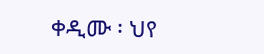ቀዲሙ ፡ ህየ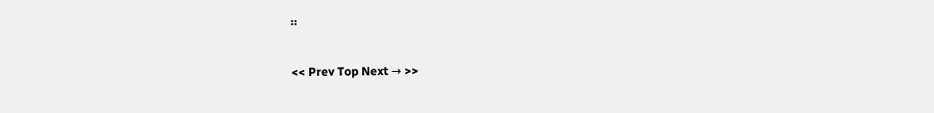።

<< Prev Top Next → >>